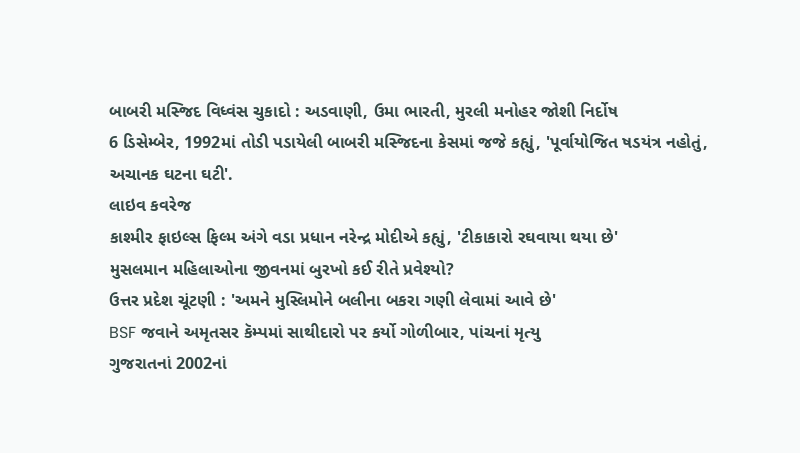બાબરી મસ્જિદ વિધ્વંસ ચુકાદો : અડવાણી, ઉમા ભારતી, મુરલી મનોહર જોશી નિર્દોષ
6 ડિસેમ્બેર, 1992માં તોડી પડાયેલી બાબરી મસ્જિદના કેસમાં જજે કહ્યું, 'પૂર્વાયોજિત ષડયંત્ર નહોતું, અચાનક ઘટના ઘટી'.
લાઇવ કવરેજ
કાશ્મીર ફાઇલ્સ ફિલ્મ અંગે વડા પ્રધાન નરેન્દ્ર મોદીએ કહ્યું, 'ટીકાકારો રઘવાયા થયા છે'
મુસલમાન મહિલાઓના જીવનમાં બુરખો કઈ રીતે પ્રવેશ્યો?
ઉત્તર પ્રદેશ ચૂંટણી : 'અમને મુસ્લિમોને બલીના બકરા ગણી લેવામાં આવે છે'
BSF જવાને અમૃતસર કૅમ્પમાં સાથીદારો પર કર્યો ગોળીબાર, પાંચનાં મૃત્યુ
ગુજરાતનાં 2002નાં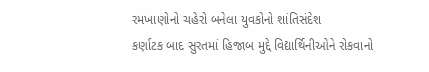રમખાણોનો ચહેરો બનેલા યુવકોનો શાંતિસંદેશ
કર્ણાટક બાદ સુરતમાં હિજાબ મુદ્દે વિદ્યાર્થિનીઓને રોકવાનો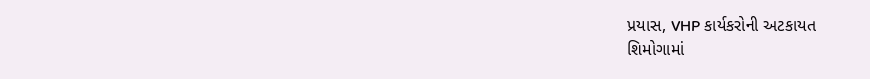પ્રયાસ, VHP કાર્યકરોની અટકાયત
શિમોગામાં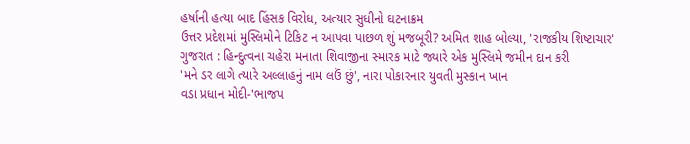હર્ષાની હત્યા બાદ હિંસક વિરોધ, અત્યાર સુધીનો ઘટનાક્રમ
ઉત્તર પ્રદેશમાં મુસ્લિમોને ટિકિટ ન આપવા પાછળ શું મજબૂરી? અમિત શાહ બોલ્યા, 'રાજકીય શિષ્ટાચાર'
ગુજરાત : હિન્દુત્વના ચહેરા મનાતા શિવાજીના સ્મારક માટે જ્યારે એક મુસ્લિમે જમીન દાન કરી
'મને ડર લાગે ત્યારે અલ્લાહનું નામ લઉં છું', નારા પોકારનાર યુવતી મુસ્કાન ખાન
વડા પ્રધાન મોદી-'ભાજપ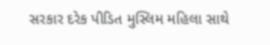સરકાર દરેક પીડિત મુસ્લિમ મહિલા સાથે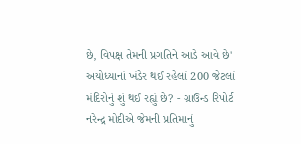છે, વિપક્ષ તેમની પ્રગતિને આડે આવે છે'
અયોધ્યાનાં ખંડેર થઈ રહેલાં 200 જેટલાં મંદિરોનું શું થઈ રહ્યું છે? - ગ્રાઉન્ડ રિપોર્ટ
નરેન્દ્ર મોદીએ જેમની પ્રતિમાનું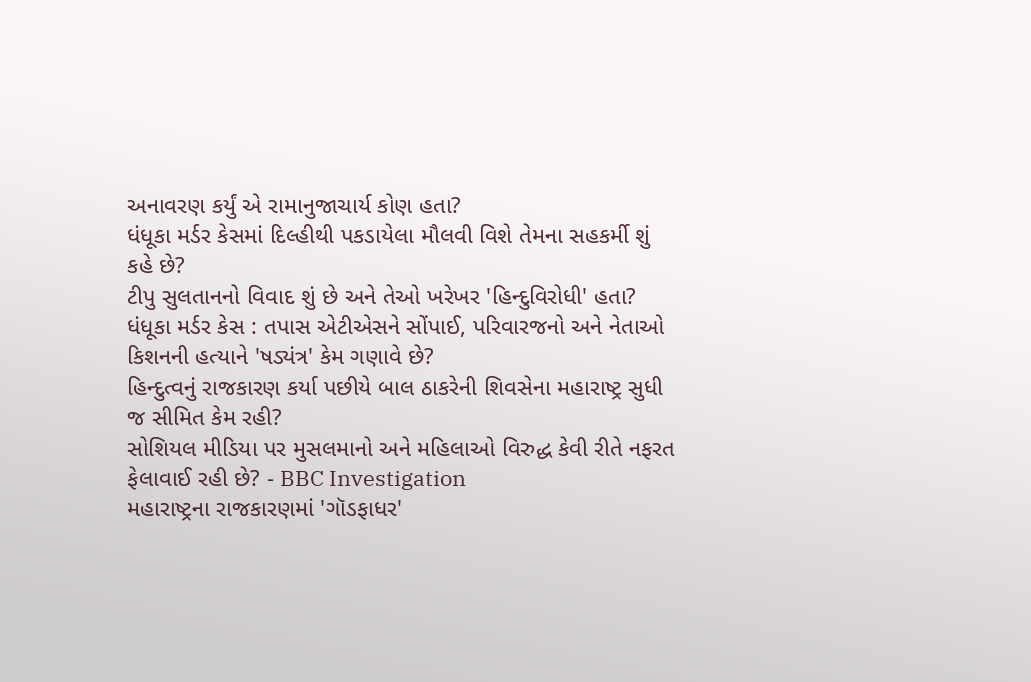અનાવરણ કર્યું એ રામાનુજાચાર્ય કોણ હતા?
ધંધૂકા મર્ડર કેસમાં દિલ્હીથી પકડાયેલા મૌલવી વિશે તેમના સહકર્મી શું કહે છે?
ટીપુ સુલતાનનો વિવાદ શું છે અને તેઓ ખરેખર 'હિન્દુવિરોધી' હતા?
ધંધૂકા મર્ડર કેસ : તપાસ એટીએસને સોંપાઈ, પરિવારજનો અને નેતાઓ કિશનની હત્યાને 'ષડ્યંત્ર' કેમ ગણાવે છે?
હિન્દુત્વનું રાજકારણ કર્યા પછીયે બાલ ઠાકરેની શિવસેના મહારાષ્ટ્ર સુધી જ સીમિત કેમ રહી?
સોશિયલ મીડિયા પર મુસલમાનો અને મહિલાઓ વિરુદ્ધ કેવી રીતે નફરત ફેલાવાઈ રહી છે? - BBC Investigation
મહારાષ્ટ્રના રાજકારણમાં 'ગૉડફાધર'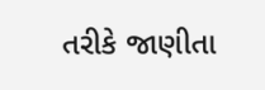તરીકે જાણીતા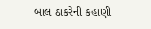બાલ ઠાકરેની કહાણી